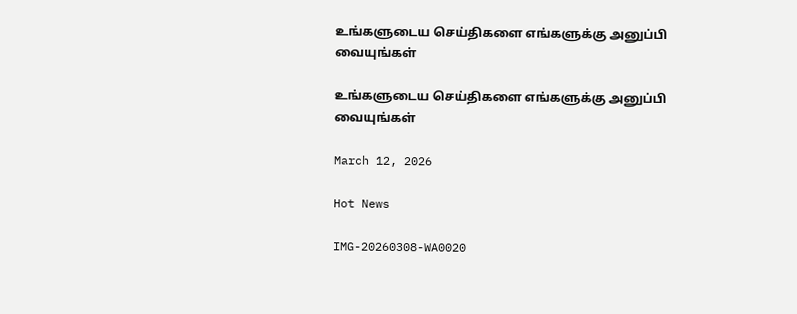உங்களுடைய செய்திகளை எங்களுக்கு அனுப்பி வையுங்கள்

உங்களுடைய செய்திகளை எங்களுக்கு அனுப்பி வையுங்கள்

March 12, 2026

Hot News

IMG-20260308-WA0020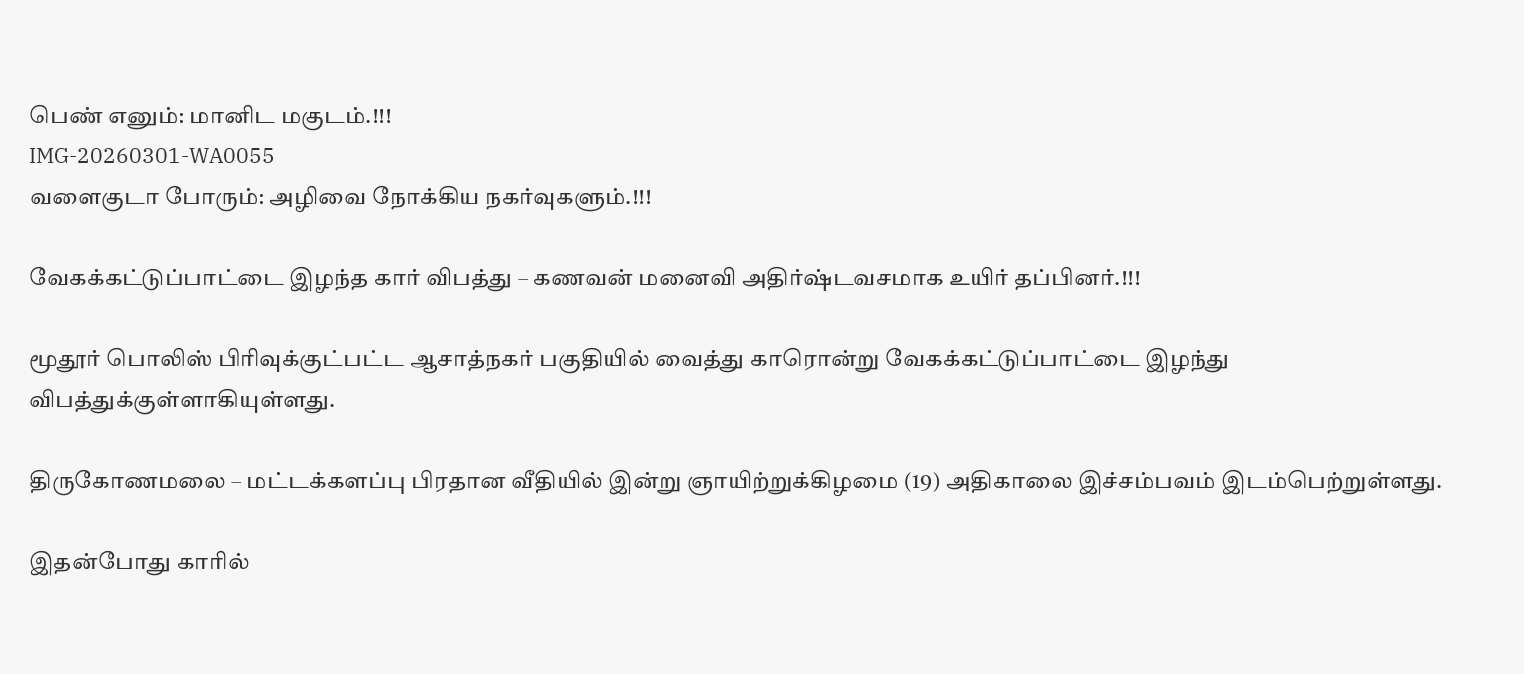பெண் எனும்: மானிட மகுடம்.!!!
IMG-20260301-WA0055
வளைகுடா போரும்: அழிவை நோக்கிய நகர்வுகளும்.!!!

வேகக்கட்டுப்பாட்டை இழந்த கார் விபத்து – கணவன் மனைவி அதிர்ஷ்டவசமாக உயிர் தப்பினர்.!!!

மூதூர் பொலிஸ் பிரிவுக்குட்பட்ட ஆசாத்நகர் பகுதியில் வைத்து காரொன்று வேகக்கட்டுப்பாட்டை இழந்து விபத்துக்குள்ளாகியுள்ளது.

திருகோணமலை – மட்டக்களப்பு பிரதான வீதியில் இன்று ஞாயிற்றுக்கிழமை (19) அதிகாலை இச்சம்பவம் இடம்பெற்றுள்ளது.

இதன்போது காரில்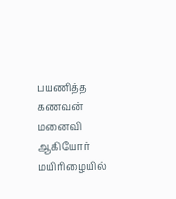பயணித்த கணவன் மனைவி ஆகியோர் மயிரிழையில்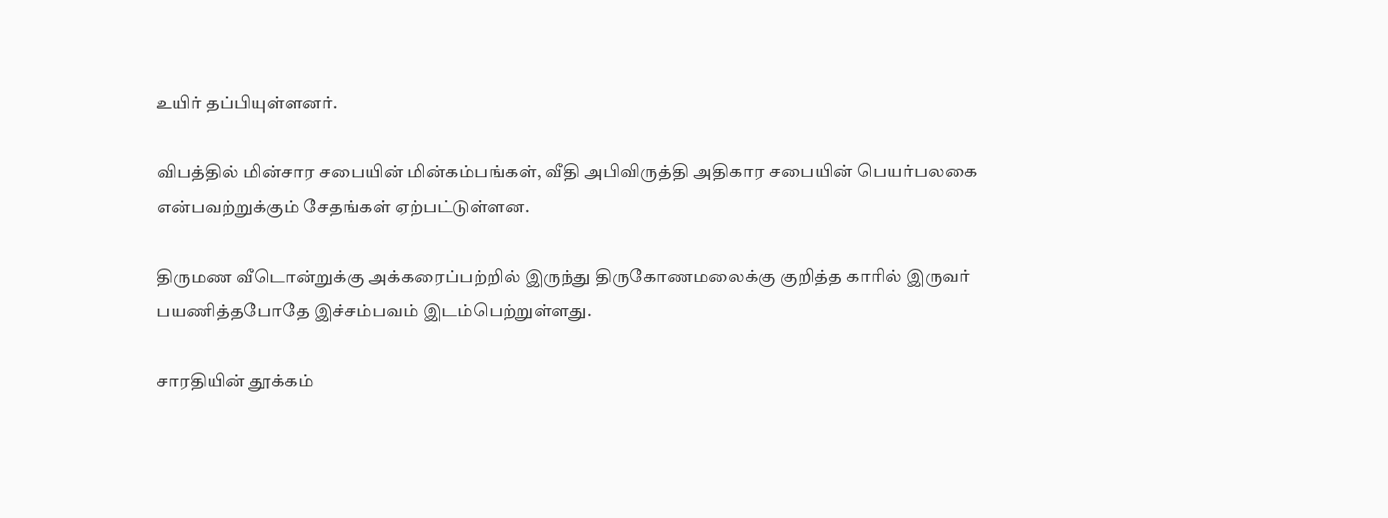உயிர் தப்பியுள்ளனர்.

விபத்தில் மின்சார சபையின் மின்கம்பங்கள், வீதி அபிவிருத்தி அதிகார சபையின் பெயர்பலகை என்பவற்றுக்கும் சேதங்கள் ஏற்பட்டுள்ளன.

திருமண வீடொன்றுக்கு அக்கரைப்பற்றில் இருந்து திருகோணமலைக்கு குறித்த காரில் இருவர் பயணித்தபோதே இச்சம்பவம் இடம்பெற்றுள்ளது.

சாரதியின் தூக்கம்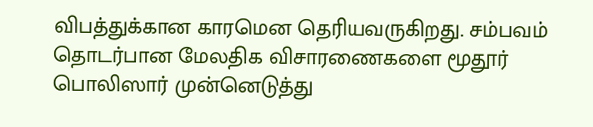விபத்துக்கான காரமென தெரியவருகிறது. சம்பவம் தொடர்பான மேலதிக விசாரணைகளை மூதூர் பொலிஸார் முன்னெடுத்து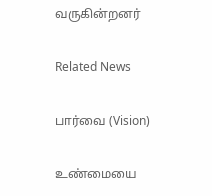வருகின்றனர்

Related News

பார்வை (Vision)

உண்மையை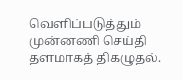வெளிப்படுத்தும் முன்னணி செய்தி தளமாகத் திகழுதல்.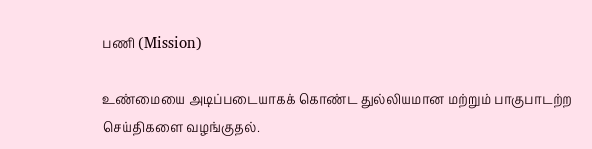பணி (Mission)

உண்மையை அடிப்படையாகக் கொண்ட துல்லியமான மற்றும் பாகுபாடற்ற செய்திகளை வழங்குதல்.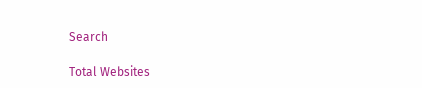Search

Total Websites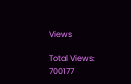Views

Total Views: 700177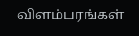விளம்பரங்கள்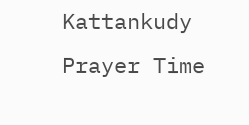Kattankudy Prayer Time